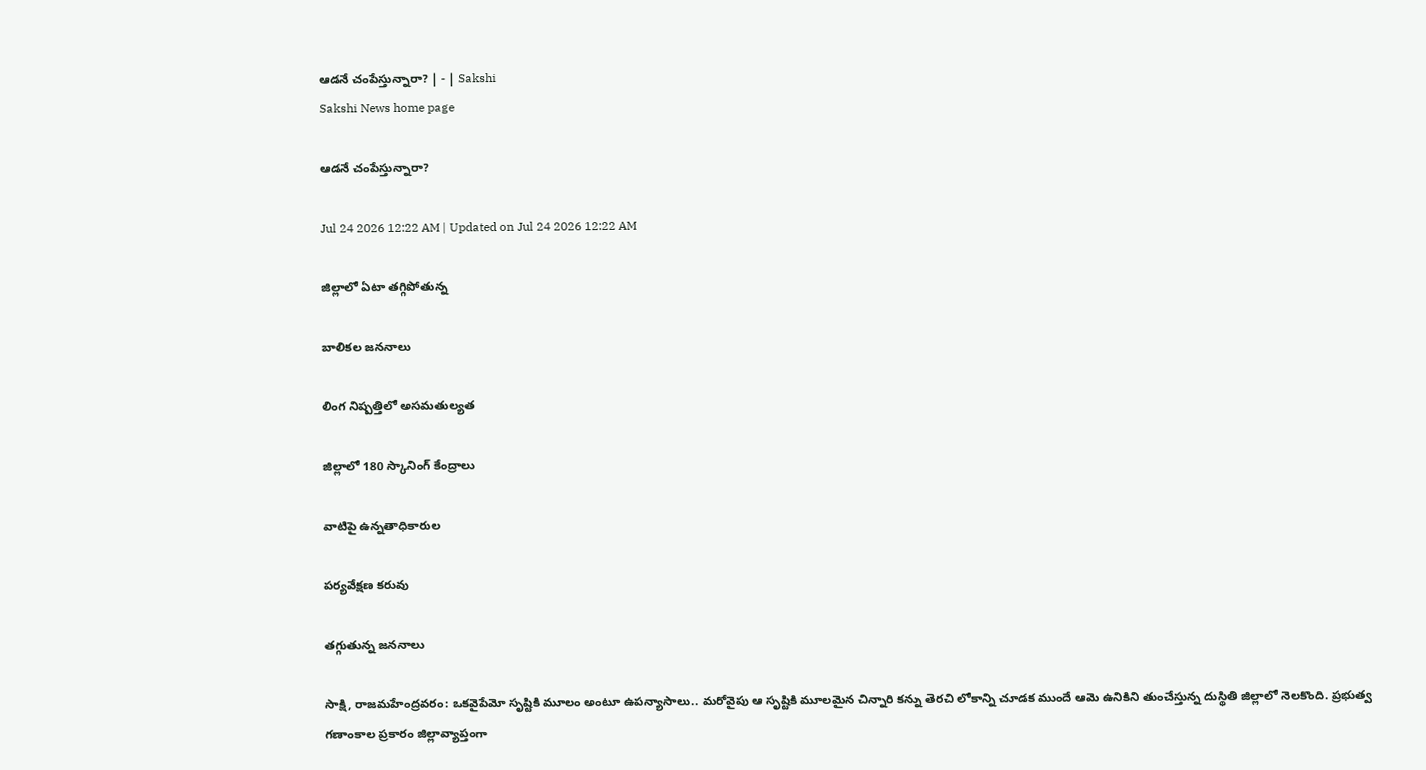ఆడనే చంపేస్తున్నారా? | - | Sakshi
Sakshi News home page

ఆడనే చంపేస్తున్నారా?

Jul 24 2026 12:22 AM | Updated on Jul 24 2026 12:22 AM

జిల్లాలో ఏటా తగ్గిపోతున్న

బాలికల జననాలు

లింగ నిష్పత్తిలో అసమతుల్యత

జిల్లాలో 180 స్కానింగ్‌ కేంద్రాలు

వాటిపై ఉన్నతాధికారుల

పర్యవేక్షణ కరువు

తగ్గుతున్న జననాలు

సాక్షి, రాజమహేంద్రవరం: ఒకవైపేమో సృష్టికి మూలం అంటూ ఉపన్యాసాలు.. మరోవైపు ఆ సృష్టికి మూలమైన చిన్నారి కన్ను తెరచి లోకాన్ని చూడక ముందే ఆమె ఉనికిని తుంచేస్తున్న దుస్థితి జిల్లాలో నెలకొంది. ప్రభుత్వ గణాంకాల ప్రకారం జిల్లావ్యాప్తంగా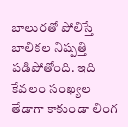బాలురతో పోలిస్తే బాలికల నిష్పత్తి పడిపోతోంది. ఇది కేవలం సంఖ్యల తేడాగా కాకుండా లింగ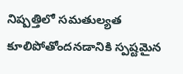నిష్పత్తిలో సమతుల్యత కూలిపోతోందనడానికి స్పష్టమైన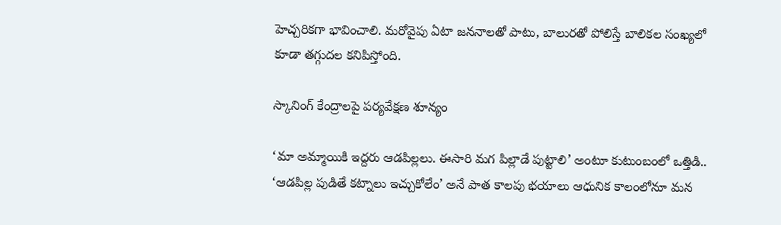హెచ్చరికగా భావించాలి. మరోవైపు ఏటా జననాలతో పాటు, బాలురతో పోలిస్తే బాలికల సంఖ్యలో కూడా తగ్గుదల కనిపిస్తోంది.

స్కానింగ్‌ కేంద్రాలపై పర్యవేక్షణ శూన్యం

‘మా అమ్మాయికి ఇద్దరు ఆడపిల్లలు. ఈసారి మగ పిల్లాడే పుట్టాలి’ అంటూ కుటుంబంలో ఒత్తిడి.. ‘ఆడపిల్ల పుడితే కట్నాలు ఇచ్చుకోలేం’ అనే పాత కాలపు భయాలు ఆధునిక కాలంలోనూ మన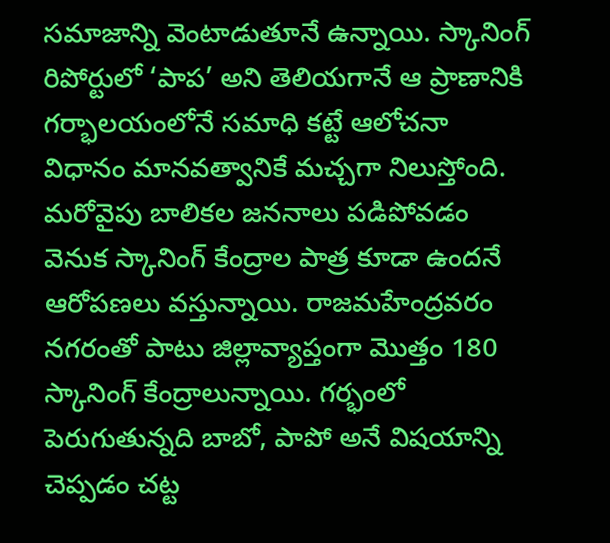సమాజాన్ని వెంటాడుతూనే ఉన్నాయి. స్కానింగ్‌ రిపోర్టులో ‘పాప’ అని తెలియగానే ఆ ప్రాణానికి గర్భాలయంలోనే సమాధి కట్టే ఆలోచనా విధానం మానవత్వానికే మచ్చగా నిలుస్తోంది. మరోవైపు బాలికల జననాలు పడిపోవడం వెనుక స్కానింగ్‌ కేంద్రాల పాత్ర కూడా ఉందనే ఆరోపణలు వస్తున్నాయి. రాజమహేంద్రవరం నగరంతో పాటు జిల్లావ్యాప్తంగా మొత్తం 180 స్కానింగ్‌ కేంద్రాలున్నాయి. గర్భంలో పెరుగుతున్నది బాబో, పాపో అనే విషయాన్ని చెప్పడం చట్ట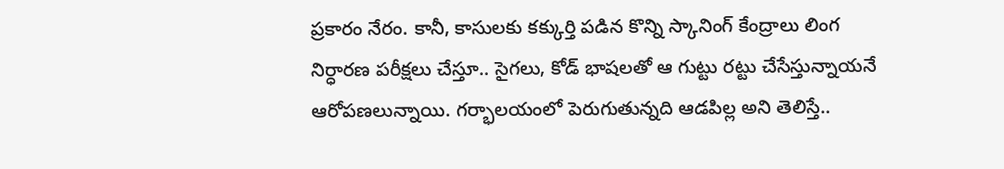ప్రకారం నేరం. కానీ, కాసులకు కక్కుర్తి పడిన కొన్ని స్కానింగ్‌ కేంద్రాలు లింగ నిర్ధారణ పరీక్షలు చేస్తూ.. సైగలు, కోడ్‌ భాషలతో ఆ గుట్టు రట్టు చేసేస్తున్నాయనే ఆరోపణలున్నాయి. గర్భాలయంలో పెరుగుతున్నది ఆడపిల్ల అని తెలిస్తే..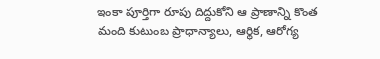ఇంకా పూర్తిగా రూపు దిద్దుకోని ఆ ప్రాణాన్ని కొంత మంది కుటుంబ ప్రాధాన్యాలు, ఆర్థిక, ఆరోగ్య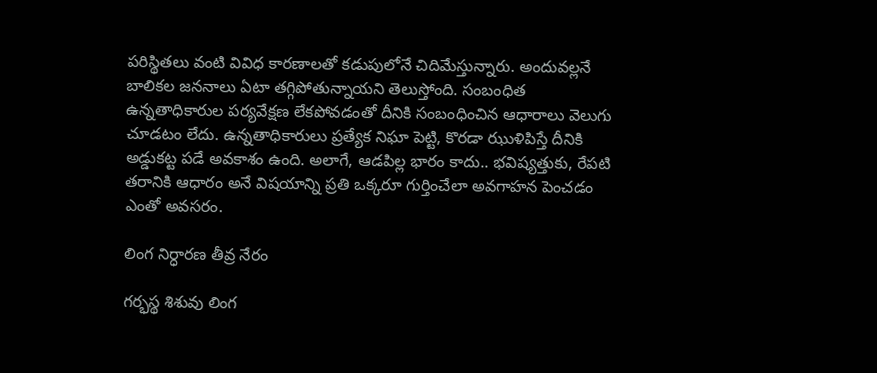పరిస్థితలు వంటి వివిధ కారణాలతో కడుపులోనే చిదిమేస్తున్నారు. అందువల్లనే బాలికల జననాలు ఏటా తగ్గిపోతున్నాయని తెలుస్తోంది. సంబంధిత ఉన్నతాధికారుల పర్యవేక్షణ లేకపోవడంతో దీనికి సంబంధించిన ఆధారాలు వెలుగు చూడటం లేదు. ఉన్నతాధికారులు ప్రత్యేక నిఘా పెట్టి, కొరడా ఝుళిపిస్తే దీనికి అడ్డుకట్ట పడే అవకాశం ఉంది. అలాగే, ఆడపిల్ల భారం కాదు.. భవిష్యత్తుకు, రేపటి తరానికి ఆధారం అనే విషయాన్ని ప్రతి ఒక్కరూ గుర్తించేలా అవగాహన పెంచడం ఎంతో అవసరం.

లింగ నిర్ధారణ తీవ్ర నేరం

గర్భస్థ శిశువు లింగ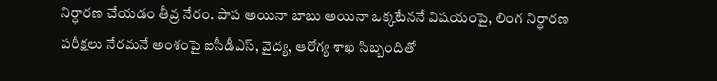నిర్ధారణ చేయడం తీవ్ర నేరం. పాప అయినా బాబు అయినా ఒక్కటేననే విషయంపై, లింగ నిర్ధారణ పరీక్షలు నేరమనే అంశంపై ఐసీడీఎస్‌, వైద్య, ఆరోగ్య శాఖ సిబ్బందితో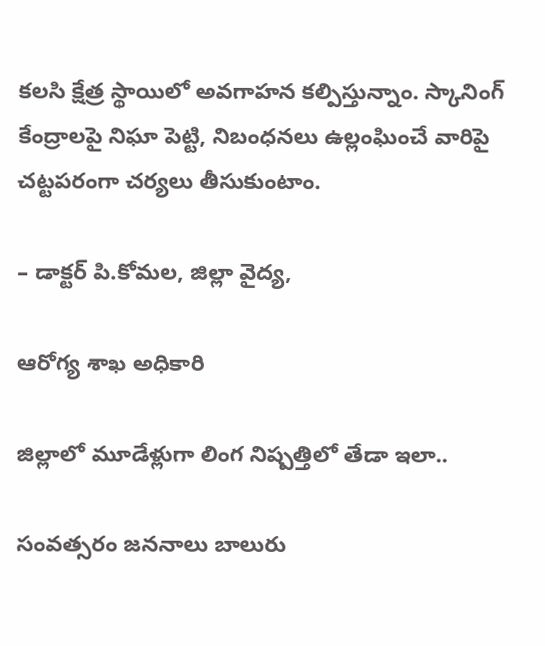కలసి క్షేత్ర స్థాయిలో అవగాహన కల్పిస్తున్నాం. స్కానింగ్‌ కేంద్రాలపై నిఘా పెట్టి, నిబంధనలు ఉల్లంఘించే వారిపై చట్టపరంగా చర్యలు తీసుకుంటాం.

– డాక్టర్‌ పి.కోమల, జిల్లా వైద్య,

ఆరోగ్య శాఖ అధికారి

జిల్లాలో మూడేళ్లుగా లింగ నిష్పత్తిలో తేడా ఇలా..

సంవత్సరం జననాలు బాలురు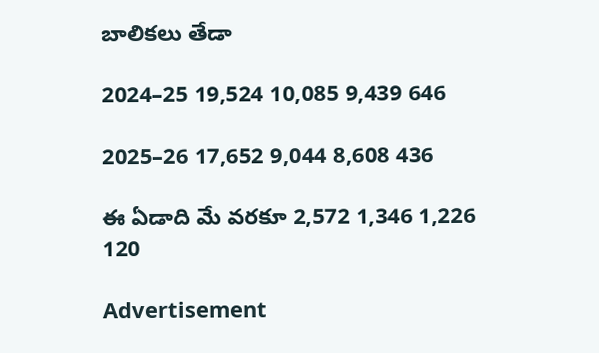బాలికలు తేడా

2024–25 19,524 10,085 9,439 646

2025–26 17,652 9,044 8,608 436

ఈ ఏడాది మే వరకూ 2,572 1,346 1,226 120

Advertisement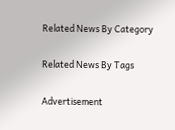Related News By Category

Related News By Tags

Advertisement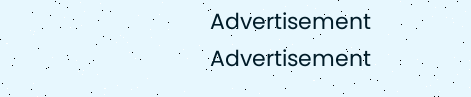Advertisement
Advertisement